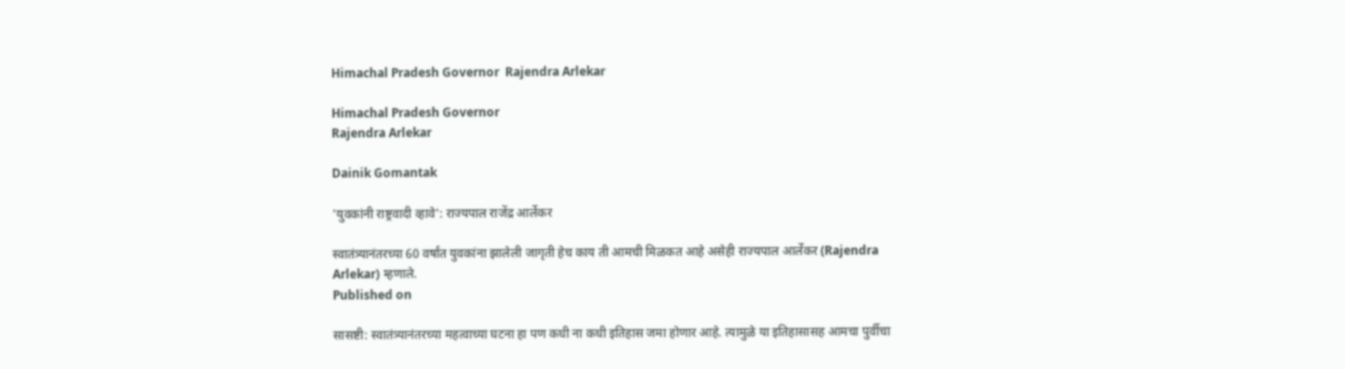Himachal Pradesh Governor  Rajendra Arlekar

Himachal Pradesh Governor
Rajendra Arlekar

Dainik Gomantak

'युवकांनी राष्ट्रवादी व्हावे': राज्यपाल राजेंद्र आर्लेकर

स्वातंत्र्यानंतरच्या 60 वर्षांत युवकांना झालेली जागृती हेच काय ती आमची मिळकत आहे असेही राज्यपाल आर्लेकर (Rajendra Arlekar) म्हणाले.
Published on

सासष्टी: स्वातंत्र्यानंतरच्या महत्वाच्या घटना हा पण कधी ना कधी इतिहास जमा होणार आहे. त्यामुळे या इतिहासासह आमचा पुर्वीचा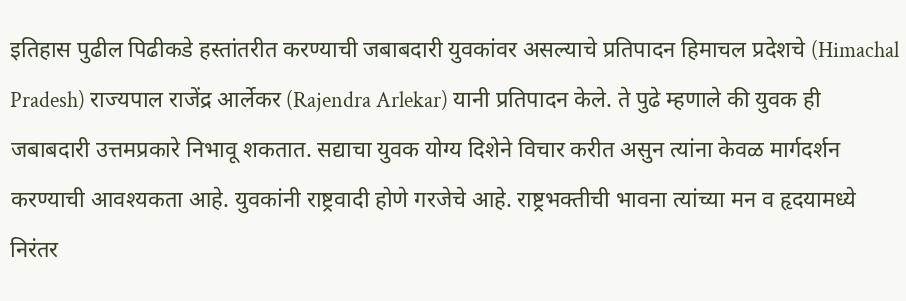इतिहास पुढील पिढीकडे हस्तांतरीत करण्याची जबाबदारी युवकांवर असल्याचे प्रतिपादन हिमाचल प्रदेशचे (Himachal Pradesh) राज्यपाल राजेंद्र आर्लेकर (Rajendra Arlekar) यानी प्रतिपादन केले. ते पुढे म्हणाले की युवक ही जबाबदारी उत्तमप्रकारे निभावू शकतात. सद्याचा युवक योग्य दिशेने विचार करीत असुन त्यांना केवळ मार्गदर्शन करण्याची आवश्यकता आहे. युवकांनी राष्ट्रवादी होणे गरजेचे आहे. राष्ट्रभक्तीची भावना त्यांच्या मन व हृदयामध्ये निरंतर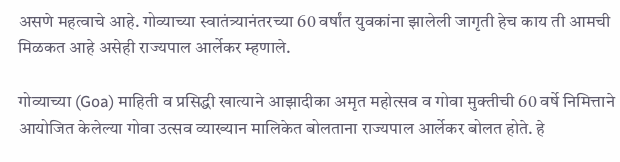असणे महत्वाचे आहे. गोव्याच्या स्वातंत्र्यानंतरच्या 60 वर्षांत युवकांना झालेली जागृती हेच काय ती आमची मिळकत आहे असेही राज्यपाल आर्लेकर म्हणाले.

गोव्याच्या (Goa) माहिती व प्रसिद्धी खात्याने आझादीका अमृत महोत्सव व गोवा मुक्तीची 60 वर्षे निमित्ताने आयोजित केलेल्या गोवा उत्सव व्याख्यान मालिकेत बोलताना राज्यपाल आर्लेकर बोलत होते. हे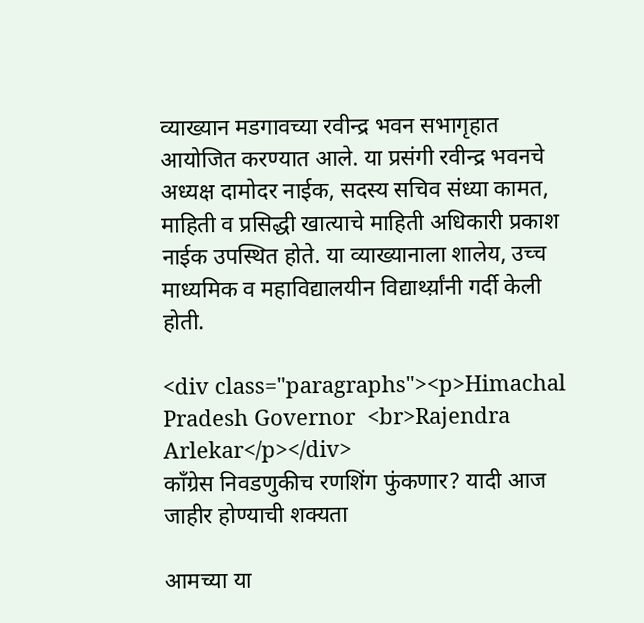व्याख्यान मडगावच्या रवीन्द्र भवन सभागृहात आयोजित करण्यात आले. या प्रसंगी रवीन्द्र भवनचे अध्यक्ष दामोदर नाईक, सदस्य सचिव संध्या कामत, माहिती व प्रसिद्धी खात्याचे माहिती अधिकारी प्रकाश नाईक उपस्थित होते. या व्याख्यानाला शालेय, उच्च माध्यमिक व महाविद्यालयीन विद्यार्थ्य़ांनी गर्दी केली होती.

<div class="paragraphs"><p>Himachal Pradesh Governor  <br>Rajendra Arlekar</p></div>
काँग्रेस निवडणुकीच रणशिंग फुंकणार? यादी आज जाहीर होण्याची शक्यता

आमच्या या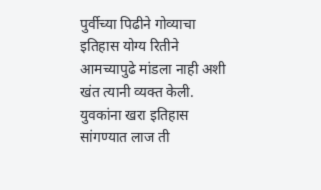पुर्वीच्या पिढीने गोव्याचा इतिहास योग्य रितीने आमच्यापुढे मांडला नाही अशी खंत त्यानी व्यक्त केली. युवकांना खरा इतिहास सांगण्यात लाज ती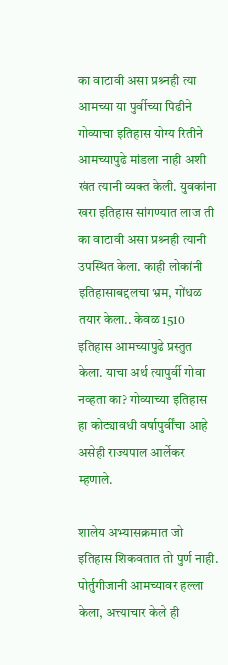का वाटावी असा प्रश्र्नही त्या आमच्या या पुर्वीच्या पिढीने गोव्याचा इतिहास योग्य रितीने आमच्यापुढे मांडला नाही अशी खंत त्यानी व्यक्त केली. युवकांना खरा इतिहास सांगण्यात लाज ती का वाटावी असा प्रश्र्नही त्यानी उपस्थित केला. काही लोकांनी इतिहासाबद्दलचा भ्रम, गोंधळ तयार केला.. केवळ 1510 इतिहास आमच्यापुढे प्रस्तुत केला. याचा अर्थ त्यापुर्वी गोवा नव्हता का? गोव्याच्या इतिहास हा कोट्यावधी वर्षापुर्वींचा आहे असेही राज्यपाल आर्लेकर म्हणाले.

शालेय अभ्यासक्रमात जो इतिहास शिकवतात तो पुर्ण नाही. पोर्तुगीजानी आमच्यावर हल्ला केला, अत्त्याचार केले ही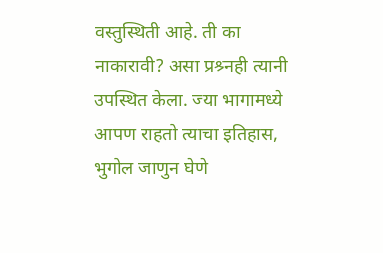वस्तुस्थिती आहे. ती का नाकारावी? असा प्रश्र्नही त्यानी उपस्थित केला. ज्या भागामध्ये आपण राहतो त्याचा इतिहास, भुगोल जाणुन घेणे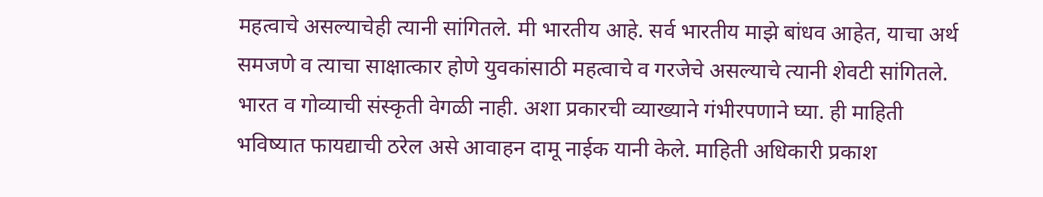महत्वाचे असल्याचेही त्यानी सांगितले. मी भारतीय आहे. सर्व भारतीय माझे बांधव आहेत, याचा अर्थ समजणे व त्याचा साक्षात्कार होणे युवकांसाठी महत्वाचे व गरजेचे असल्याचे त्यानी शेवटी सांगितले. भारत व गोव्याची संस्कृती वेगळी नाही. अशा प्रकारची व्याख्याने गंभीरपणाने घ्या. ही माहिती भविष्यात फायद्याची ठरेल असे आवाहन दामू नाईक यानी केले. माहिती अधिकारी प्रकाश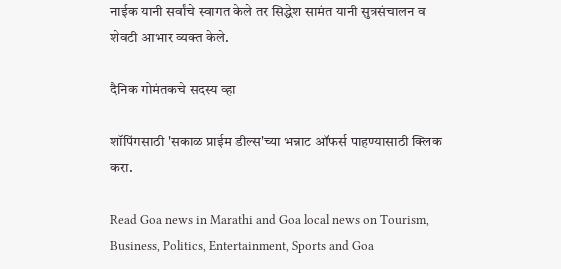नाईक यानी सर्वांचे स्वागत केले तर सिद्धेश सामंत यानी सुत्रसंचालन व शेवटी आभार व्यक्त केले.

दैनिक गोमंतकचे सदस्य व्हा

शॉपिंगसाठी 'सकाळ प्राईम डील्स'च्या भन्नाट ऑफर्स पाहण्यासाठी क्लिक करा.

Read Goa news in Marathi and Goa local news on Tourism, Business, Politics, Entertainment, Sports and Goa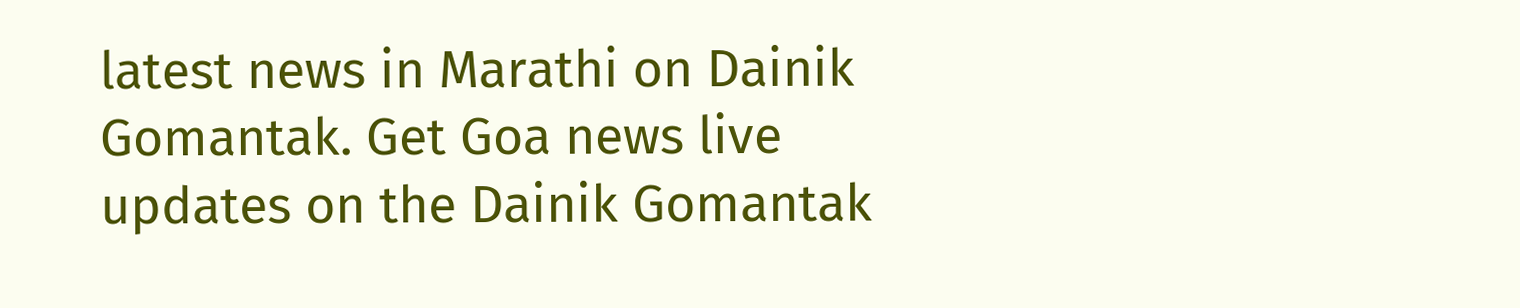latest news in Marathi on Dainik Gomantak. Get Goa news live updates on the Dainik Gomantak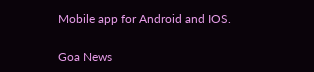Mobile app for Android and IOS.

Goa News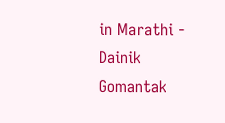in Marathi - Dainik Gomantak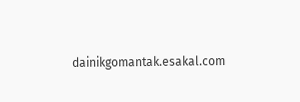dainikgomantak.esakal.com